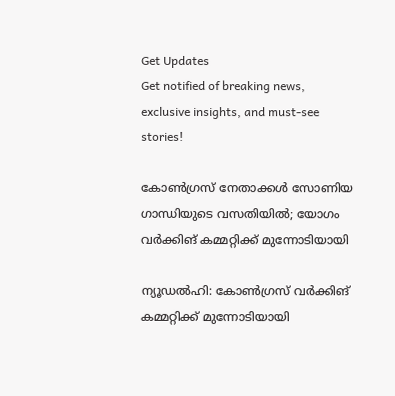Get Updates
Get notified of breaking news, exclusive insights, and must-see stories!

കോൺഗ്രസ് നേതാക്കൾ സോണിയ ഗാന്ധിയുടെ വസതിയിൽ; യോഗം വർക്കിങ് കമ്മറ്റിക്ക് മുന്നോടിയായി

ന്യൂഡൽഹി: കോൺഗ്രസ് വർക്കിങ് കമ്മറ്റിക്ക് മുന്നോടിയായി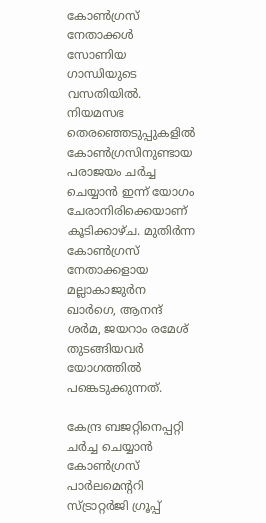കോൺഗ്രസ് നേതാക്കൾ സോണിയ ഗാന്ധിയുടെ വസതിയിൽ. നിയമസഭ തെരഞ്ഞെടുപ്പുകളിൽ കോൺഗ്രസിനുണ്ടായ പരാജയം ചർച്ച ചെയ്യാൻ ഇന്ന് യോഗം ചേരാനിരിക്കെയാണ് കൂടിക്കാഴ്‌ച. മുതിർന്ന കോൺഗ്രസ് നേതാക്കളായ മല്ലാകാജുർന ഖാർഗെ, ആനന്ദ് ശർമ, ജയറാം രമേശ് തുടങ്ങിയവർ യോഗത്തിൽ പങ്കെടുക്കുന്നത്.

കേന്ദ്ര ബജറ്റിനെപ്പറ്റി ചർച്ച ചെയ്യാൻ കോൺഗ്രസ് പാർലമെന്‍ററി സ്‌ട്രാറ്റർജി ഗ്രൂപ്പ്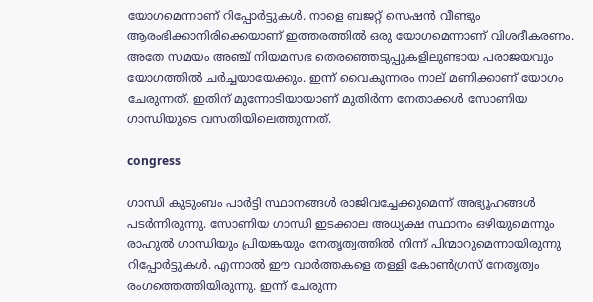യോഗമെന്നാണ് റിപ്പോർട്ടുകൾ. നാളെ ബജറ്റ് സെഷൻ വീണ്ടും ആരംഭിക്കാനിരിക്കെയാണ് ഇത്തരത്തിൽ ഒരു യോഗമെന്നാണ് വിശദീകരണം. അതേ സമയം അഞ്ച് നിയമസഭ തെരഞ്ഞെടുപ്പുകളിലുണ്ടായ പരാജയവും യോഗത്തിൽ ചർച്ചയായേക്കും. ഇന്ന് വൈകുന്നരം നാല് മണിക്കാണ് യോഗം ചേരുന്നത്. ഇതിന് മുന്നോടിയായാണ് മുതിർന്ന നേതാക്കൾ സോണിയ ഗാന്ധിയുടെ വസതിയിലെത്തുന്നത്.

congress

ഗാന്ധി കുടുംബം പാർട്ടി സ്ഥാനങ്ങൾ രാജിവച്ചേക്കുമെന്ന് അഭ്യൂഹങ്ങൾ പടർന്നിരുന്നു. സോണിയ ഗാന്ധി ഇടക്കാല അധ്യക്ഷ സ്ഥാനം ഒഴിയുമെന്നും രാഹുല്‍ ഗാന്ധിയും പ്രിയങ്കയും നേതൃത്വത്തിൽ നിന്ന് പിന്മാറുമെന്നായിരുന്നു റിപ്പോര്‍ട്ടുകള്‍. എന്നാൽ ഈ വാർത്തകളെ തള്ളി കോൺഗ്രസ് നേതൃത്വം രംഗത്തെത്തിയിരുന്നു. ഇന്ന് ചേരുന്ന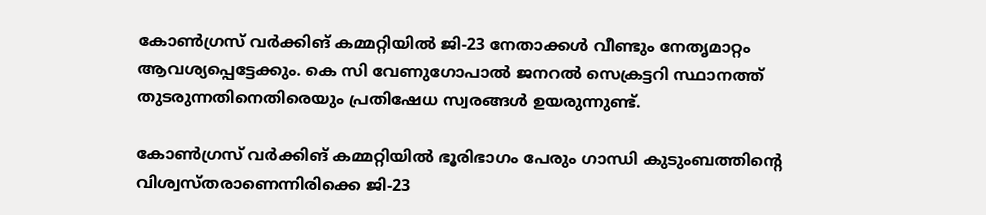കോൺഗ്രസ് വർക്കിങ് കമ്മറ്റിയിൽ ജി-23 നേതാക്കൾ വീണ്ടും നേതൃമാറ്റം ആവശ്യപ്പെട്ടേക്കും. കെ സി വേണുഗോപാൽ ജനറൽ സെക്രട്ടറി സ്ഥാനത്ത് തുടരുന്നതിനെതിരെയും പ്രതിഷേധ സ്വരങ്ങൾ ഉയരുന്നുണ്ട്.

കോൺഗ്രസ് വർക്കിങ് കമ്മറ്റിയിൽ ഭൂരിഭാഗം പേരും ഗാന്ധി കുടുംബത്തിന്‍റെ വിശ്വസ്‌തരാണെന്നിരിക്കെ ജി-23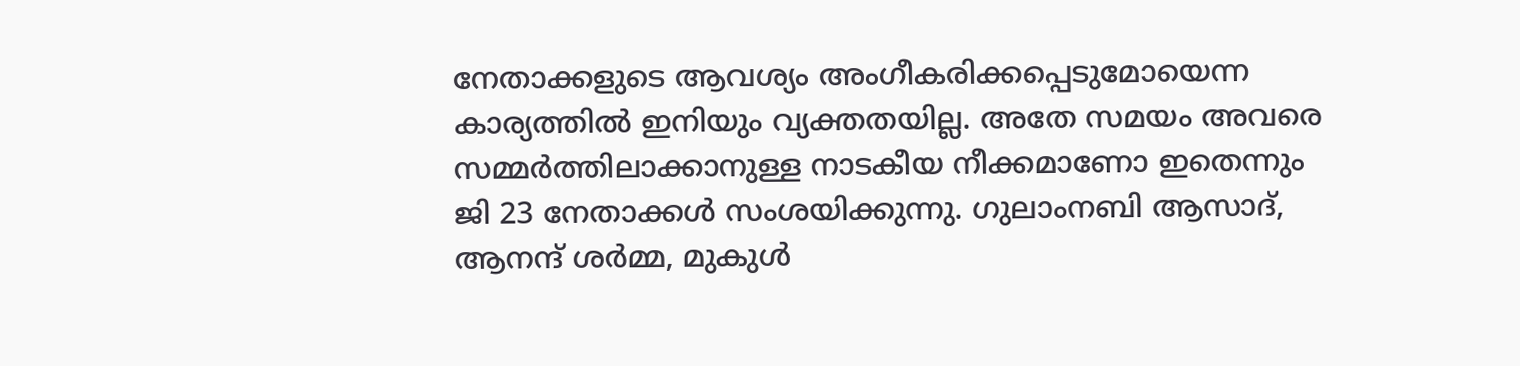നേതാക്കളുടെ ആവശ്യം അംഗീകരിക്കപ്പെടുമോയെന്ന കാര്യത്തിൽ ഇനിയും വ്യക്തതയില്ല. അതേ സമയം അവരെ സമ്മര്‍ത്തിലാക്കാനുള്ള നാടകീയ നീക്കമാണോ ഇതെന്നും ജി 23 നേതാക്കൾ സംശയിക്കുന്നു. ഗുലാംനബി ആസാദ്, ആനന്ദ് ശര്‍മ്മ, മുകുള്‍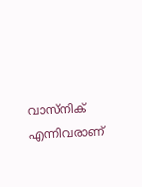വാസ്നിക് എന്നിവരാണ്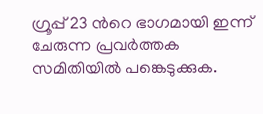ഗ്രൂപ്പ് 23 ന്‍റെ ഭാഗമായി ഇന്ന് ചേരുന്ന പ്രവര്‍ത്തക സമിതിയിൽ പങ്കെടുക്കുക.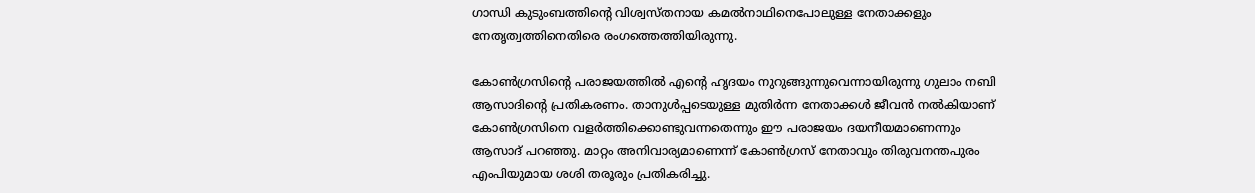ഗാന്ധി കുടുംബത്തിന്‍റെ വിശ്വസ്‌തനായ കമൽനാഥിനെപോലുള്ള നേതാക്കളും നേതൃത്വത്തിനെതിരെ രംഗത്തെത്തിയിരുന്നു.

കോൺഗ്രസിന്‍റെ പരാജയത്തിൽ എന്‍റെ ഹൃദയം നുറുങ്ങുന്നുവെന്നായിരുന്നു ഗുലാം നബി ആസാദിന്‍റെ പ്രതികരണം. താനുൾപ്പടെയുള്ള മുതിർന്ന നേതാക്കൾ ജീവൻ നൽകിയാണ് കോൺഗ്രസിനെ വളർത്തിക്കൊണ്ടുവന്നതെന്നും ഈ പരാജയം ദയനീയമാണെന്നും ആസാദ്‌ പറഞ്ഞു. മാറ്റം അനിവാര്യമാണെന്ന് കോൺഗ്രസ് നേതാവും തിരുവനന്തപുരം എംപിയുമായ ശശി തരൂരും പ്രതികരിച്ചു.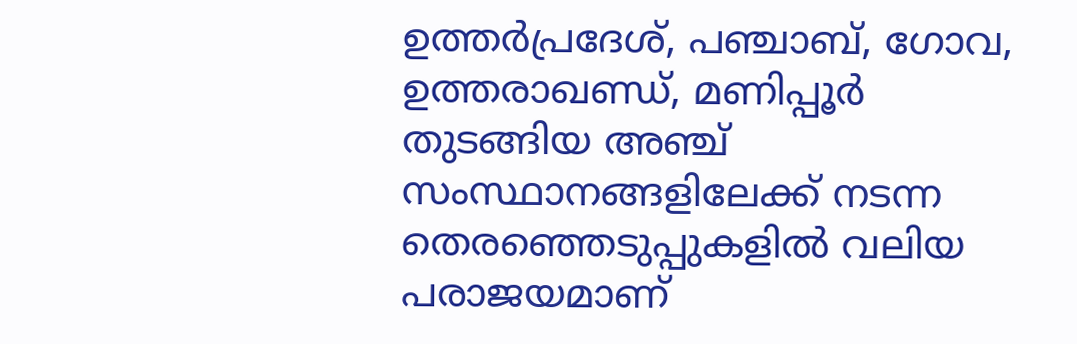ഉത്തർപ്രദേശ്, പഞ്ചാബ്, ഗോവ, ഉത്തരാഖണ്ഡ്, മണിപ്പൂർ തുടങ്ങിയ അഞ്ച് സംസ്ഥാനങ്ങളിലേക്ക് നടന്ന തെരഞ്ഞെടുപ്പുകളിൽ വലിയ പരാജയമാണ്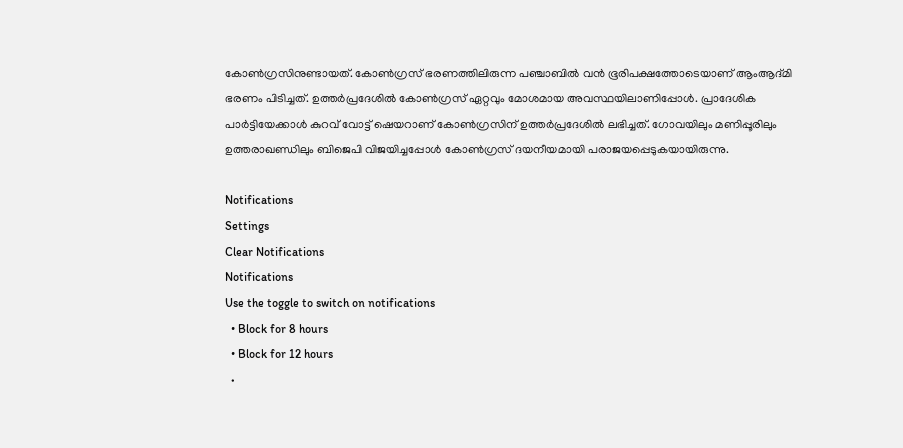കോൺഗ്രസിനുണ്ടായത്. കോൺഗ്രസ് ഭരണത്തിലിരുന്ന പഞ്ചാബിൽ വൻ ഭൂരിപക്ഷത്തോടെയാണ് ആംആദ്‌മി ഭരണം പിടിച്ചത്. ഉത്തർപ്രദേശിൽ കോൺഗ്രസ് ഏറ്റവും മോശമായ അവസ്ഥയിലാണിപ്പോൾ. പ്രാദേശിക പാർട്ടിയേക്കാൾ കുറവ് വോട്ട് ഷെയറാണ് കോൺഗ്രസിന് ഉത്തർപ്രദേശിൽ ലഭിച്ചത്. ഗോവയിലും മണിപ്പൂരിലും ഉത്തരാഖണ്ഡിലും ബിജെപി വിജയിച്ചപ്പോൾ കോൺഗ്രസ് ദയനീയമായി പരാജയപ്പെടുകയായിരുന്നു.

Notifications
Settings
Clear Notifications
Notifications
Use the toggle to switch on notifications
  • Block for 8 hours
  • Block for 12 hours
  •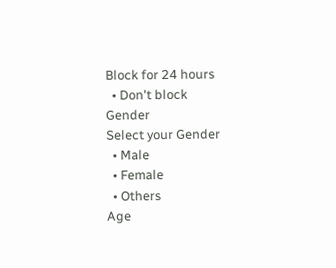Block for 24 hours
  • Don't block
Gender
Select your Gender
  • Male
  • Female
  • Others
Age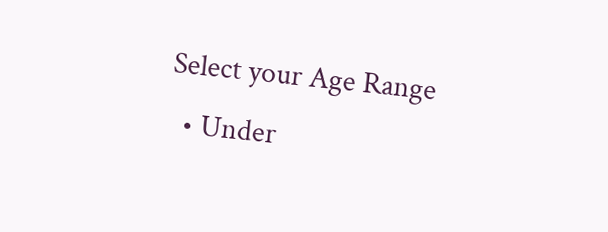Select your Age Range
  • Under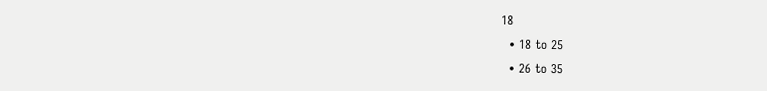18
  • 18 to 25
  • 26 to 35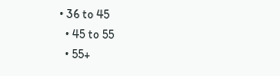• 36 to 45
  • 45 to 55
  • 55+